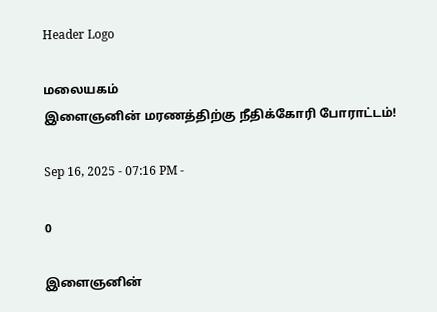Header Logo

மலையகம்
இளைஞனின் மரணத்திற்கு நீதிக்கோரி போராட்டம்!

Sep 16, 2025 - 07:16 PM -

0

இளைஞனின்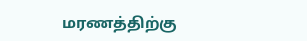மரணத்திற்கு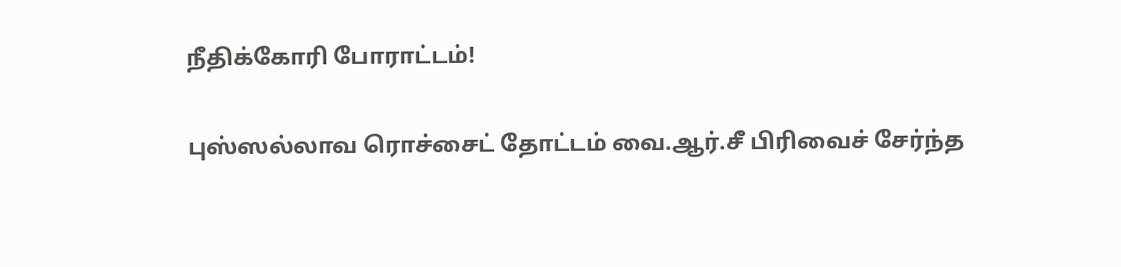நீதிக்கோரி போராட்டம்!

புஸ்ஸல்லாவ ரொச்சைட் தோட்டம் வை.ஆர்.சீ பிரிவைச் சேர்ந்த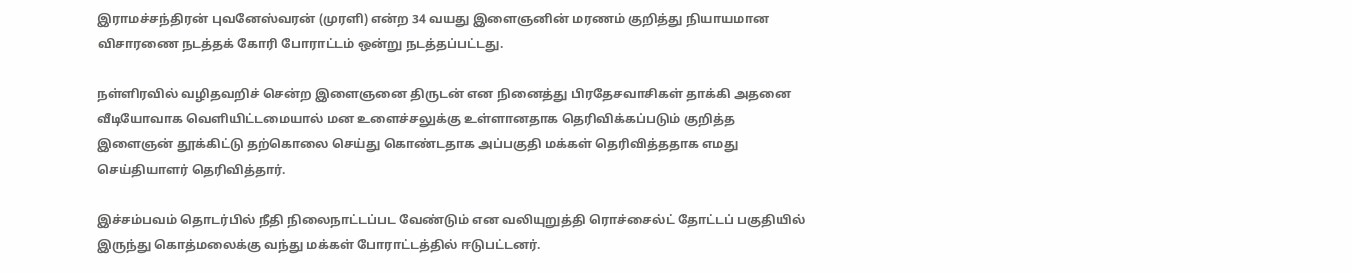இராமச்சந்திரன் புவனேஸ்வரன் (முரளி) என்ற 34 வயது இளைஞனின் மரணம் குறித்து நியாயமான விசாரணை நடத்தக் கோரி போராட்டம் ஒன்று நடத்தப்பட்டது.

நள்ளிரவில் வழிதவறிச் சென்ற இளைஞனை திருடன் என நினைத்து பிரதேசவாசிகள் தாக்கி அதனை வீடியோவாக வெளியிட்டமையால் மன உளைச்சலுக்கு உள்ளானதாக தெரிவிக்கப்படும் குறித்த இளைஞன் தூக்கிட்டு தற்கொலை செய்து கொண்டதாக அப்பகுதி மக்கள் தெரிவித்ததாக எமது செய்தியாளர் தெரிவித்தார்.

இச்சம்பவம் தொடர்பில் நீதி நிலைநாட்டப்பட வேண்டும் என வலியுறுத்தி ரொச்சைல்ட் தோட்டப் பகுதியில் இருந்து கொத்மலைக்கு வந்து மக்கள் போராட்டத்தில் ஈடுபட்டனர்.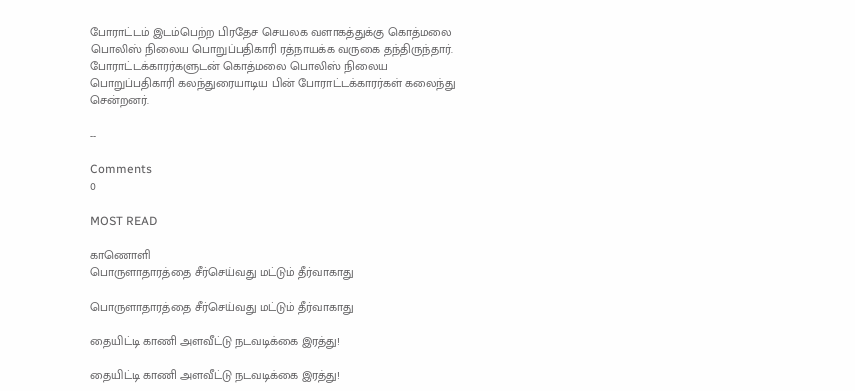போராட்டம் இடம்பெற்ற பிரதேச செயலக வளாகத்துக்கு கொத்மலை பொலிஸ் நிலைய பொறுப்பதிகாரி ரத்நாயக்க வருகை தந்திருந்தார். போராட்டக்காரர்களுடன் கொத்மலை பொலிஸ் நிலைய பொறுப்பதிகாரி கலந்துரையாடிய பின் போராட்டக்காரர்கள் கலைந்து சென்றனர்.

--

Comments
0

MOST READ

காணொளி
பொருளாதாரத்தை சீர்செய்வது மட்டும் தீர்வாகாது

பொருளாதாரத்தை சீர்செய்வது மட்டும் தீர்வாகாது

தையிட்டி காணி அளவீட்டு நடவடிக்கை இரத்து!

தையிட்டி காணி அளவீட்டு நடவடிக்கை இரத்து!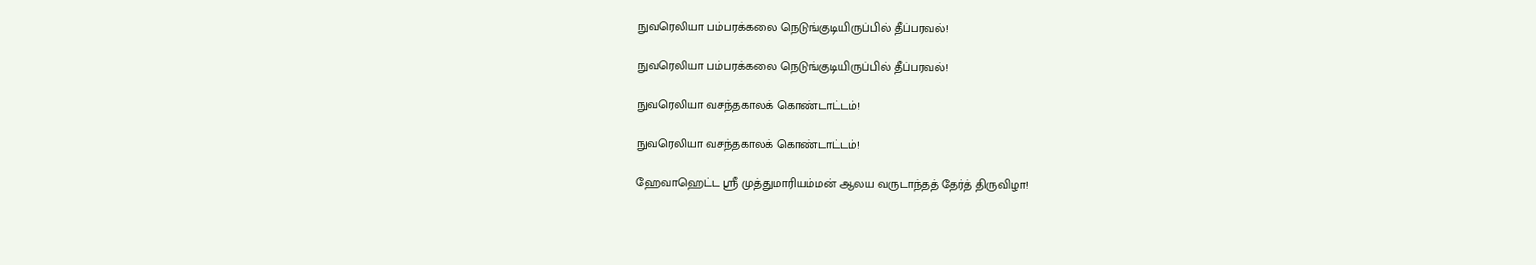நுவரெலியா பம்பரக்கலை நெடுங்குடியிருப்பில் தீப்பரவல்!

நுவரெலியா பம்பரக்கலை நெடுங்குடியிருப்பில் தீப்பரவல்!

நுவரெலியா வசந்தகாலக் கொண்டாட்டம்!

நுவரெலியா வசந்தகாலக் கொண்டாட்டம்!

ஹேவாஹெட்ட ஸ்ரீ முத்துமாரியம்மன் ஆலய வருடாந்தத் தேர்த் திருவிழா!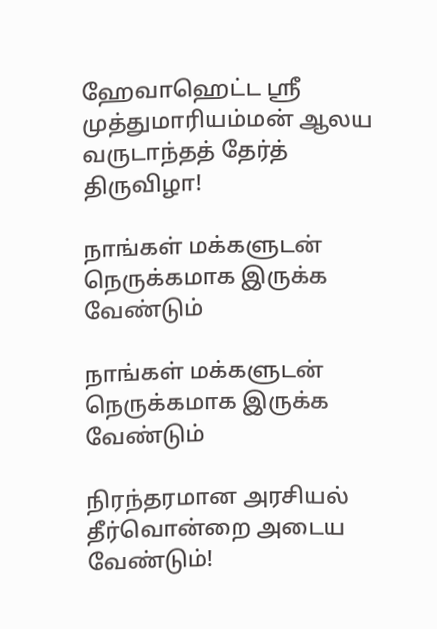ஹேவாஹெட்ட ஸ்ரீ முத்துமாரியம்மன் ஆலய வருடாந்தத் தேர்த் திருவிழா!

நாங்கள் மக்களுடன் நெருக்கமாக இருக்க வேண்டும்

நாங்கள் மக்களுடன் நெருக்கமாக இருக்க வேண்டும்

நிரந்தரமான அரசியல் தீர்வொன்றை அடைய வேண்டும்!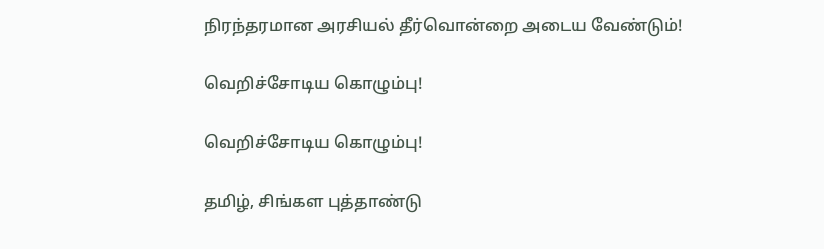நிரந்தரமான அரசியல் தீர்வொன்றை அடைய வேண்டும்!

வெறிச்சோடிய கொழும்பு!

வெறிச்சோடிய கொழும்பு!

தமிழ், சிங்கள புத்தாண்டு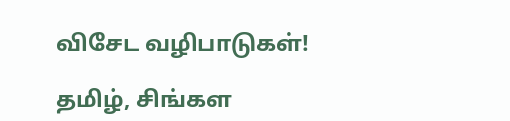விசேட வழிபாடுகள்!

தமிழ், சிங்கள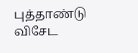புத்தாண்டு விசேட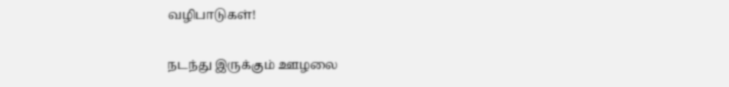வழிபாடுகள்!

நடந்து இருக்கும் ஊழலை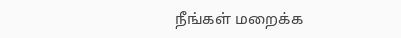நீங்கள் மறைக்க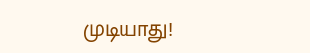முடியாது!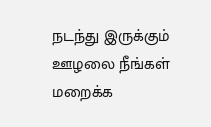நடந்து இருக்கும் ஊழலை நீங்கள் மறைக்க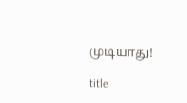முடியாது!

title